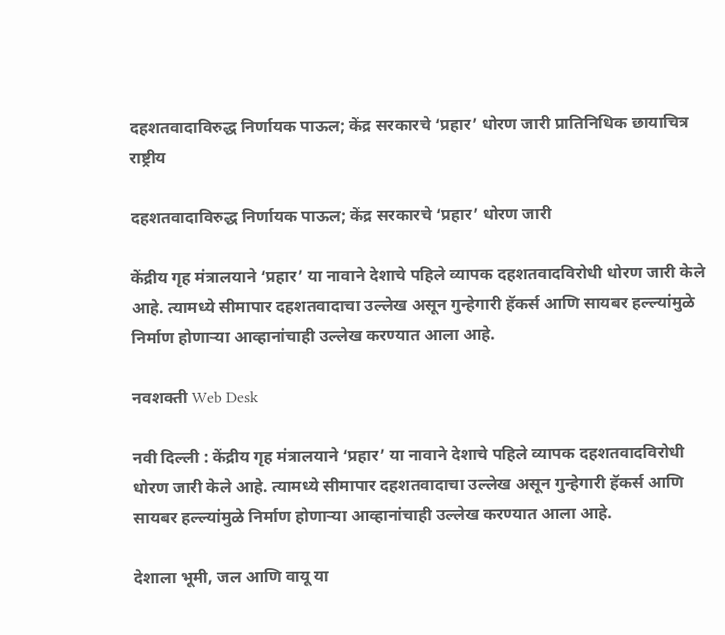दहशतवादाविरुद्ध निर्णायक पाऊल; केंद्र सरकारचे ‘प्रहार’ धोरण जारी प्रातिनिधिक छायाचित्र
राष्ट्रीय

दहशतवादाविरुद्ध निर्णायक पाऊल; केंद्र सरकारचे ‘प्रहार’ धोरण जारी

केंद्रीय गृह मंत्रालयाने ‘प्रहार’ या नावाने देशाचे पहिले व्यापक दहशतवादविरोधी धोरण जारी केले आहे. त्यामध्ये सीमापार दहशतवादाचा उल्लेख असून गुन्हेगारी हॅकर्स आणि सायबर हल्ल्यांमुळे निर्माण होणाऱ्या आव्हानांचाही उल्लेख करण्यात आला आहे.

नवशक्ती Web Desk

नवी दिल्ली : केंद्रीय गृह मंत्रालयाने ‘प्रहार’ या नावाने देशाचे पहिले व्यापक दहशतवादविरोधी धोरण जारी केले आहे. त्यामध्ये सीमापार दहशतवादाचा उल्लेख असून गुन्हेगारी हॅकर्स आणि सायबर हल्ल्यांमुळे निर्माण होणाऱ्या आव्हानांचाही उल्लेख करण्यात आला आहे.

देशाला भूमी, जल आणि वायू या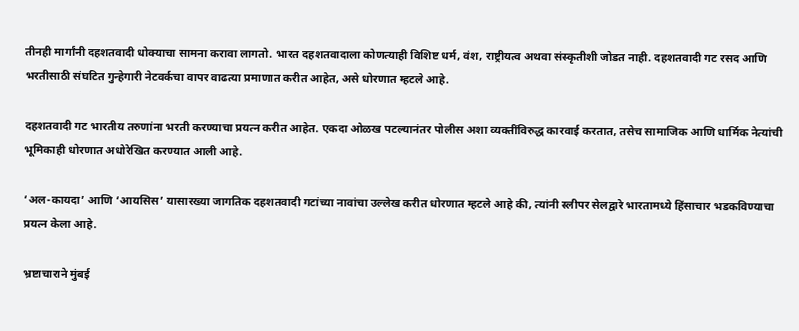तीनही मार्गांनी दहशतवादी धोक्याचा सामना करावा लागतो. भारत दहशतवादाला कोणत्याही विशिष्ट धर्म, वंश, राष्ट्रीयत्व अथवा संस्कृतीशी जोडत नाही. दहशतवादी गट रसद आणि भरतीसाठी संघटित गुन्हेगारी नेटवर्कचा वापर वाढत्या प्रमाणात करीत आहेत, असे धोरणात म्हटले आहे.

दहशतवादी गट भारतीय तरुणांना भरती करण्याचा प्रयत्न करीत आहेत. एकदा ओळख पटल्यानंतर पोलीस अशा व्यक्तींविरुद्ध कारवाई करतात, तसेच सामाजिक आणि धार्मिक नेत्यांची भूमिकाही धोरणात अधोरेखित करण्यात आली आहे.

‘अल-कायदा’ आणि ‘आयसिस’ यासारख्या जागतिक दहशतवादी गटांच्या नावांचा उल्लेख करीत धोरणात म्हटले आहे की, त्यांनी स्लीपर सेलद्वारे भारतामध्ये हिंसाचार भडकविण्याचा प्रयत्न केला आहे.

भ्रष्टाचाराने मुंबई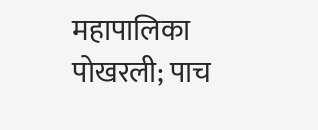महापालिका पोखरली; पाच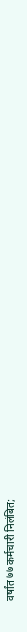वर्षांत ७७ कर्मचारी निलंबित;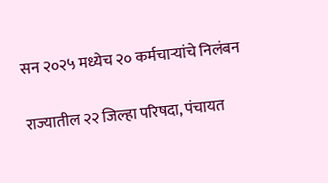सन २०२५ मध्येच २० कर्मचाऱ्यांचे निलंबन

राज्यातील २२ जिल्हा परिषदा, पंचायत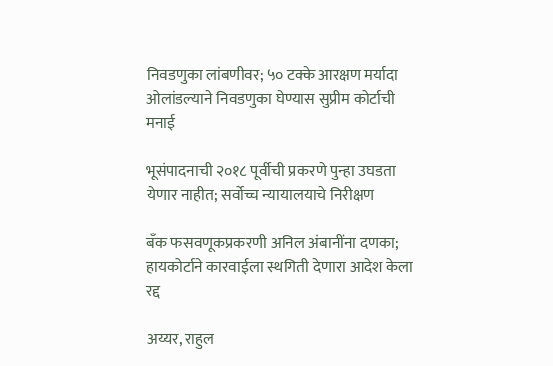निवडणुका लांबणीवर; ५० टक्के आरक्षण मर्यादा ओलांडल्याने निवडणुका घेण्यास सुप्रीम कोर्टाची मनाई

भूसंपादनाची २०१८ पूर्वीची प्रकरणे पुन्हा उघडता येणार नाहीत; सर्वोच्च न्यायालयाचे निरीक्षण

बँक फसवणूकप्रकरणी अनिल अंबानींना दणका; हायकोर्टाने कारवाईला स्थगिती देणारा आदेश केला रद्द

अय्यर, राहुल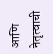आणि नेतृत्वाची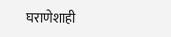घराणेशाही